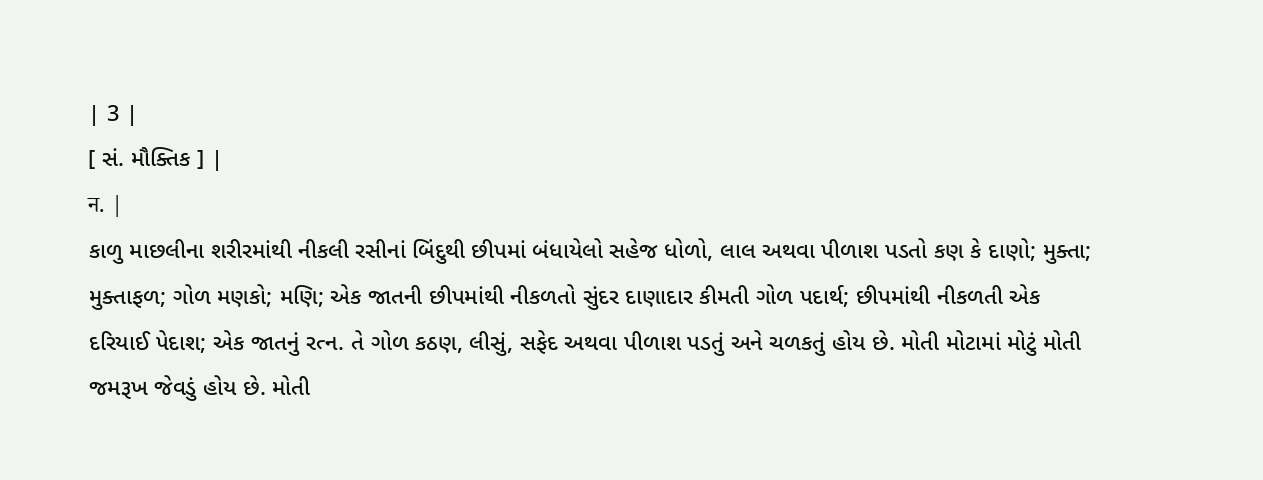| 3 |
[ સં. મૌક્તિક ] |
न. |
કાળુ માછલીના શરીરમાંથી નીકલી રસીનાં બિંદુથી છીપમાં બંધાયેલો સહેજ ધોળો, લાલ અથવા પીળાશ પડતો કણ કે દાણો; મુક્તા; મુક્તાફળ; ગોળ મણકો; મણિ; એક જાતની છીપમાંથી નીકળતો સુંદર દાણાદાર કીમતી ગોળ પદાર્થ; છીપમાંથી નીકળતી એક દરિયાઈ પેદાશ; એક જાતનું રત્ન. તે ગોળ કઠણ, લીસું, સફેદ અથવા પીળાશ પડતું અને ચળકતું હોય છે. મોતી મોટામાં મોટું મોતી જમરૂખ જેવડું હોય છે. મોતી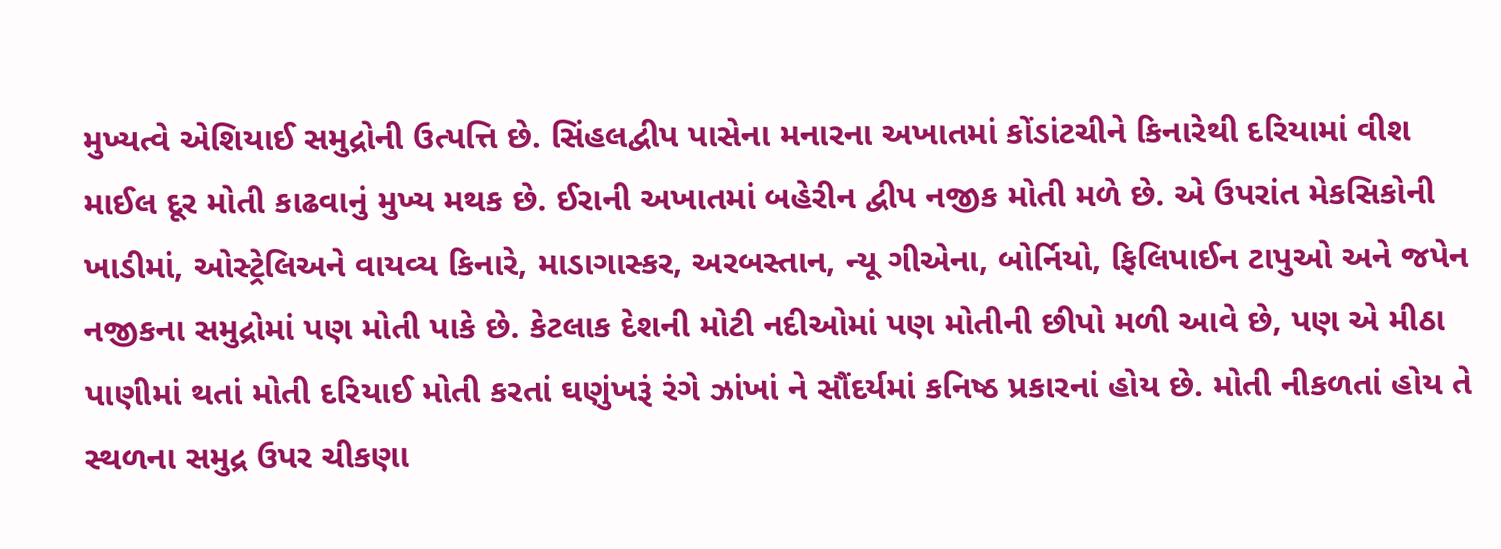મુખ્યત્વે એશિયાઈ સમુદ્રોની ઉત્પત્તિ છે. સિંહલદ્વીપ પાસેના મનારના અખાતમાં કોંડાંટચીને કિનારેથી દરિયામાં વીશ માઈલ દૂર મોતી કાઢવાનું મુખ્ય મથક છે. ઈરાની અખાતમાં બહેરીન દ્વીપ નજીક મોતી મળે છે. એ ઉપરાંત મેકસિકોની ખાડીમાં, ઓસ્ટ્રેલિઅને વાયવ્ય કિનારે, માડાગાસ્કર, અરબસ્તાન, ન્યૂ ગીએના, બોર્નિયો, ફિલિપાઈન ટાપુઓ અને જપેન નજીકના સમુદ્રોમાં પણ મોતી પાકે છે. કેટલાક દેશની મોટી નદીઓમાં પણ મોતીની છીપો મળી આવે છે, પણ એ મીઠા પાણીમાં થતાં મોતી દરિયાઈ મોતી કરતાં ઘણુંખરૂં રંગે ઝાંખાં ને સૌંદર્યમાં કનિષ્ઠ પ્રકારનાં હોય છે. મોતી નીકળતાં હોય તે સ્થળના સમુદ્ર ઉપર ચીકણા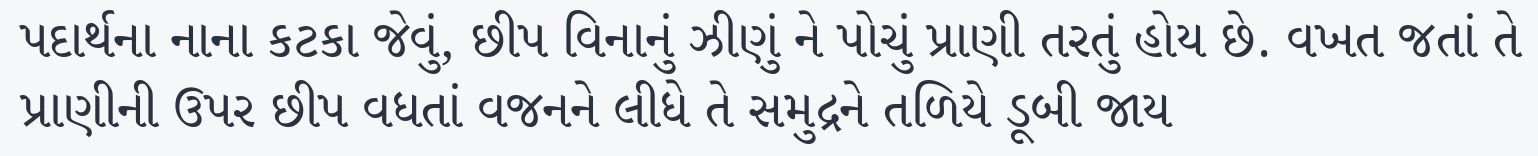પદાર્થના નાના કટકા જેવું, છીપ વિનાનું ઝીણું ને પોચું પ્રાણી તરતું હોય છે. વખત જતાં તે પ્રાણીની ઉપર છીપ વધતાં વજનને લીધે તે સમુદ્રને તળિયે ડૂબી જાય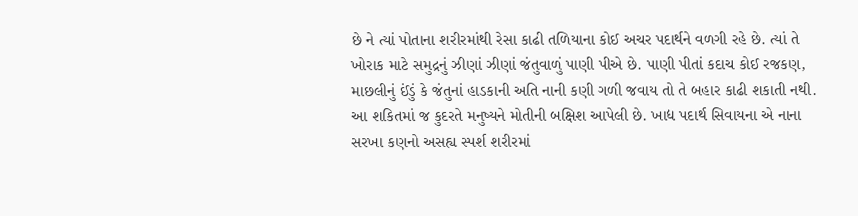છે ને ત્યાં પોતાના શરીરમાંથી રેસા કાઢી તળિયાના કોઈ અચર પદાર્થને વળગી રહે છે. ત્યાં તે ખોરાક માટે સમુદ્રનું ઝીણાં ઝીણાં જંતુવાળું પાણી પીએ છે. પાણી પીતાં કદાચ કોઈ રજકણ, માછલીનું ઈંડું કે જંતુનાં હાડકાની અતિ નાની કણી ગળી જવાય તો તે બહાર કાઢી શકાતી નથી. આ શકિતમાં જ કુદરતે મનુષ્યને મોતીની બક્ષિશ આપેલી છે. ખાદ્ય પદાર્થ સિવાયના એ નાના સરખા કણનો અસહ્ય સ્પર્શ શરીરમાં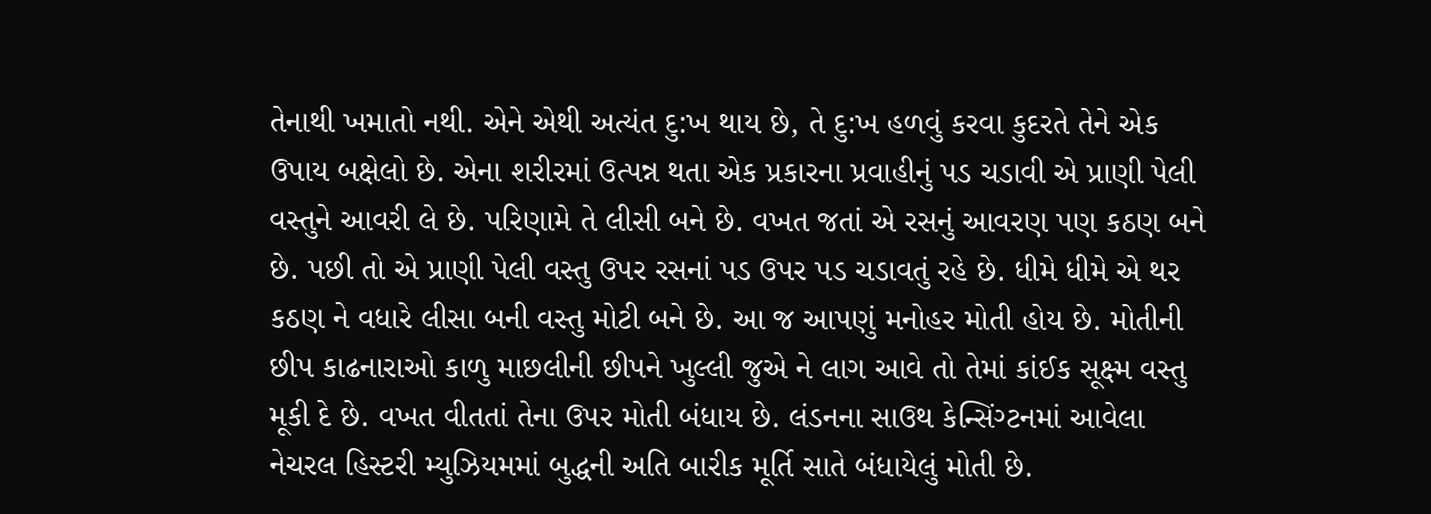તેનાથી ખમાતો નથી. એને એથી અત્યંત દુ:ખ થાય છે, તે દુ:ખ હળવું કરવા કુદરતે તેને એક ઉપાય બક્ષેલો છે. એના શરીરમાં ઉત્પન્ન થતા એક પ્રકારના પ્રવાહીનું પડ ચડાવી એ પ્રાણી પેલી વસ્તુને આવરી લે છે. પરિણામે તે લીસી બને છે. વખત જતાં એ રસનું આવરણ પણ કઠણ બને છે. પછી તો એ પ્રાણી પેલી વસ્તુ ઉપર રસનાં પડ ઉપર પડ ચડાવતું રહે છે. ધીમે ધીમે એ થર કઠણ ને વધારે લીસા બની વસ્તુ મોટી બને છે. આ જ આપણું મનોહર મોતી હોય છે. મોતીની છીપ કાઢનારાઓ કાળુ માછલીની છીપને ખુલ્લી જુએ ને લાગ આવે તો તેમાં કાંઈક સૂક્ષ્મ વસ્તુ મૂકી દે છે. વખત વીતતાં તેના ઉપર મોતી બંધાય છે. લંડનના સાઉથ કેન્સિંગ્ટનમાં આવેલા નેચરલ હિસ્ટરી મ્યુઝિયમમાં બુદ્ધની અતિ બારીક મૂર્તિ સાતે બંધાયેલું મોતી છે.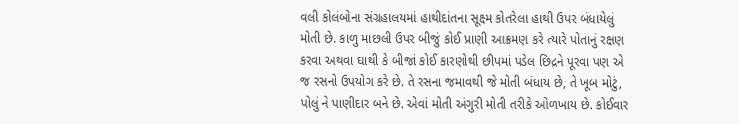વલી કોલંબોના સંગ્રહાલયમાં હાથીદાંતના સૂક્ષ્મ કોતરેલા હાથી ઉપર બંધાયેલું મોતી છે. કાળુ માછલી ઉપર બીજું કોઈ પ્રાણી આક્રમણ કરે ત્યારે પોતાનું રક્ષણ કરવા અથવા ઘાથી કે બીજાં કોઈ કારણોથી છીપમાં પડેલ છિદ્રને પૂરવા પણ એ જ રસનો ઉપયોગ કરે છે. તે રસના જમાવથી જે મોતી બંધાય છે, તે ખૂબ મોટું, પોલું ને પાણીદાર બને છે. એવાં મોતી અંગુરી મોતી તરીકે ઓળખાય છે. કોઈવાર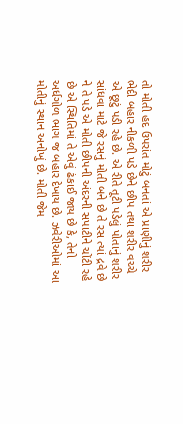તો મોતી હદ ઉપરાંત મોટું બનતાં એ પ્રાણીનું શરીર ભેદી બહાર નીકળી પડે છેને છીપ તથા શરીર વચ્ચે એ છૂટું પડી રહે છે. એ રીતે તૂટી પડેલું પોતાનું શરીર સાંધવા માટે જે રસનું મોતી બને છે તે રસ ત્યાં દ્રવે છે ને તે પડે એ મોતી છીપની અંદરની સપાટીને ચોંટી રહે છે એ સ્થિતિમાં તે એવું ઢંકાઈ જાય છે કે, તેનો અર્ધગોળ ભાગ જ બહાર દેખાય છે. ઝવેરીઓમાં આ મોતીનું સ્થાન અનોખું છે. મોતી જેમ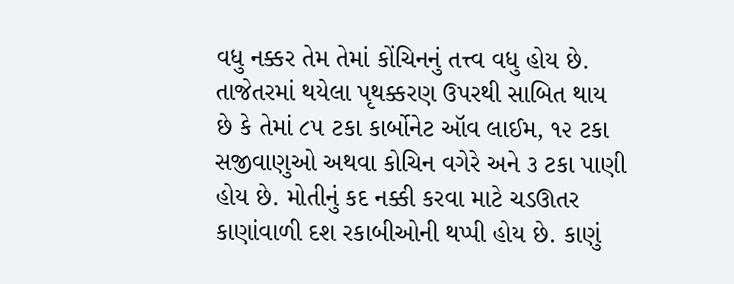વધુ નક્કર તેમ તેમાં કોંચિનનું તત્ત્વ વધુ હોય છે. તાજેતરમાં થયેલા પૃથક્કરણ ઉપરથી સાબિત થાય છે કે તેમાં ૮૫ ટકા કાર્બોનેટ ઑવ લાઈમ, ૧૨ ટકા સજીવાણુઓ અથવા કોચિન વગેરે અને ૩ ટકા પાણી હોય છે. મોતીનું કદ નક્કી કરવા માટે ચડઊતર કાણાંવાળી દશ રકાબીઓની થપ્પી હોય છે. કાણું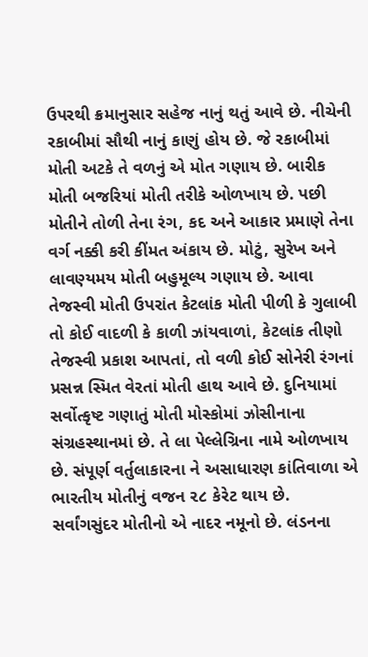ઉપરથી ક્રમાનુસાર સહેજ નાનું થતું આવે છે. નીચેની રકાબીમાં સૌથી નાનું કાણું હોય છે. જે રકાબીમાં મોતી અટકે તે વળનું એ મોત ગણાય છે. બારીક મોતી બજરિયાં મોતી તરીકે ઓળખાય છે. પછી મોતીને તોળી તેના રંગ, કદ અને આકાર પ્રમાણે તેના વર્ગ નક્કી કરી કીંમત અંકાય છે. મોટું, સુરેખ અને લાવણ્યમય મોતી બહુમૂલ્ય ગણાય છે. આવા તેજસ્વી મોતી ઉપરાંત કેટલાંક મોતી પીળી કે ગુલાબી તો કોઈ વાદળી કે કાળી ઝાંયવાળાં, કેટલાંક તીણો તેજસ્વી પ્રકાશ આપતાં, તો વળી કોઈ સોનેરી રંગનાં પ્રસન્ન સ્મિત વેરતાં મોતી હાથ આવે છે. દુનિયામાં સર્વોત્કૃષ્ટ ગણાતું મોતી મોસ્કોમાં ઝોસીનાના સંગ્રહસ્થાનમાં છે. તે લા પેલ્લેગ્રિના નામે ઓળખાય છે. સંપૂર્ણ વર્તુલાકારના ને અસાધારણ કાંતિવાળા એ ભારતીય મોતીનું વજન ૨૮ કેરેટ થાય છે. સર્વાંગસુંદર મોતીનો એ નાદર નમૂનો છે. લંડનના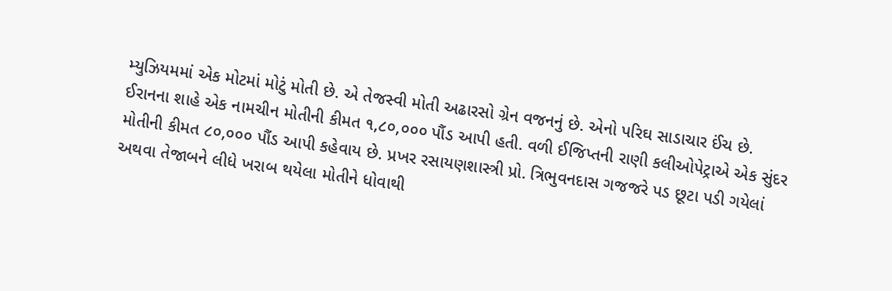મ્યુઝિયમમાં એક મોટમાં મોટું મોતી છે. એ તેજસ્વી મોતી અઢારસો ગ્રેન વજનનું છે. એનો પરિઘ સાડાચાર ઈંચ છે. ઈરાનના શાહે એક નામચીન મોતીની કીમત ૧,૮૦,૦૦૦ પૌંડ આપી હતી. વળી ઈજિપ્તની રાણી કલીઓપેટ્રાએ એક સુંદર મોતીની કીમત ૮૦,૦૦૦ પૌંડ આપી કહેવાય છે. પ્રખર રસાયણશાસ્ત્રી પ્રો. ત્રિભુવનદાસ ગજજરે પડ છૂટા પડી ગયેલાં અથવા તેજાબને લીધે ખરાબ થયેલા મોતીને ધોવાથી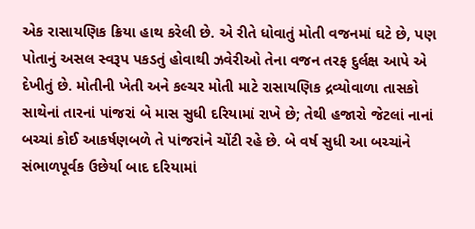એક રાસાયણિક ક્રિયા હાથ કરેલી છે. એ રીતે ધોવાતું મોતી વજનમાં ઘટે છે, પણ પોતાનું અસલ સ્વરૂપ પકડતું હોવાથી ઝવેરીઓ તેના વજન તરફ દુર્લક્ષ આપે એ દેખીતું છે. મોતીની ખેતી અને કલ્ચર મોતી માટે રાસાયણિક દ્રવ્યોવાળા તાસકો સાથેનાં તારનાં પાંજરાં બે માસ સુધી દરિયામાં રાખે છે; તેથી હજારો જેટલાં નાનાં બચ્ચાં કોઈ આકર્ષણબળે તે પાંજરાંને ચોંટી રહે છે. બે વર્ષ સુધી આ બચ્ચાંને સંભાળપૂર્વક ઉછેર્યા બાદ દરિયામાં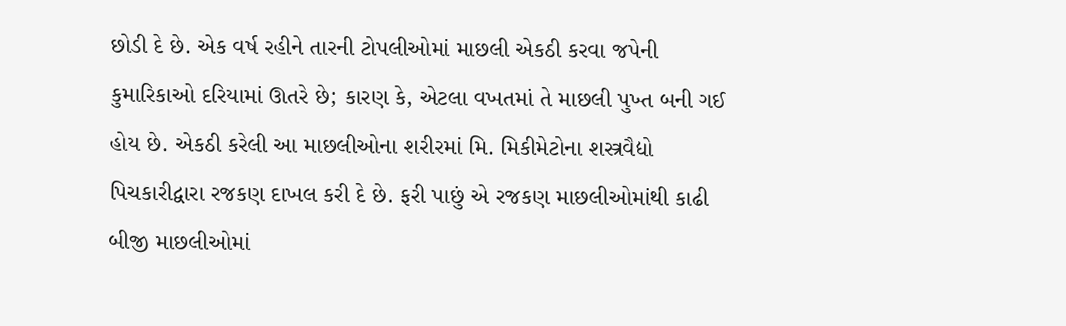છોડી દે છે. એક વર્ષ રહીને તારની ટોપલીઓમાં માછલી એકઠી કરવા જપેની કુમારિકાઓ દરિયામાં ઊતરે છે; કારણ કે, એટલા વખતમાં તે માછલી પુખ્ત બની ગઈ હોય છે. એકઠી કરેલી આ માછલીઓના શરીરમાં મિ. મિકીમેટોના શસ્ત્રવૈદ્યો પિચકારીદ્વારા રજકણ દાખલ કરી દે છે. ફરી પાછું એ રજકણ માછલીઓમાંથી કાઢી બીજી માછલીઓમાં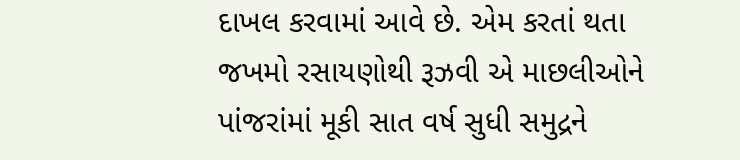દાખલ કરવામાં આવે છે. એમ કરતાં થતા જખમો રસાયણોથી રૂઝવી એ માછલીઓને પાંજરાંમાં મૂકી સાત વર્ષ સુધી સમુદ્રને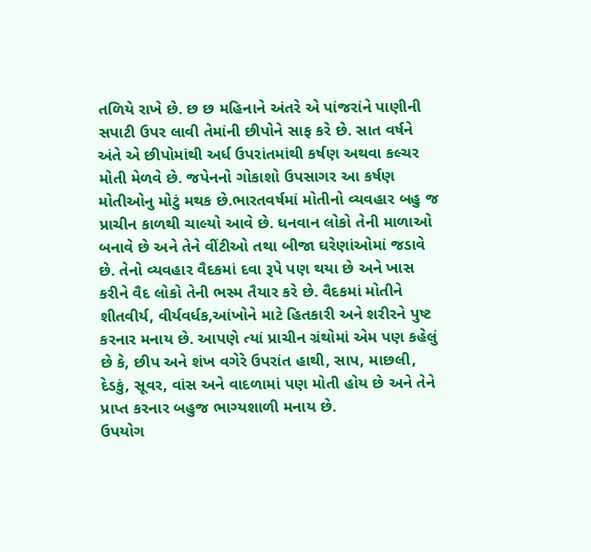તળિયે રાખે છે. છ છ મહિનાને અંતરે એ પાંજરાંને પાણીની સપાટી ઉપર લાવી તેમાંની છીપોને સાફ કરે છે. સાત વર્ષને અંતે એ છીપોમાંથી અર્ધ ઉપરાંતમાંથી કર્ષણ અથવા કલ્ચર મોતી મેળવે છે. જપેનનો ગોકાશો ઉપસાગર આ કર્ષણ મોતીઓનુ મોટું મથક છે.ભારતવર્ષમાં મોતીનો વ્યવહાર બહુ જ પ્રાચીન કાળથી ચાલ્યો આવે છે. ધનવાન લોકો તેની માળાઓ બનાવે છે અને તેને વીંટીઓ તથા બીજા ઘરેણાંઓમાં જડાવે છે. તેનો વ્યવહાર વૈદકમાં દવા રૂપે પણ થયા છે અને ખાસ કરીને વૈદ લોકો તેની ભસ્મ તૈયાર કરે છે. વૈદકમાં મોતીને શીતવીર્ય, વીર્યવર્ધક,આંખોને માટે હિતકારી અને શરીરને પુષ્ટ કરનાર મનાય છે. આપણે ત્યાં પ્રાચીન ગ્રંથોમાં એમ પણ કહેલું છે કે, છીપ અને શંખ વગેરે ઉપરાંત હાથી, સાપ, માછલી, દેડકું, સૂવર, વાંસ અને વાદળામાં પણ મોતી હોય છે અને તેને પ્રાપ્ત કરનાર બહુજ ભાગ્યશાળી મનાય છે.
ઉપયોગ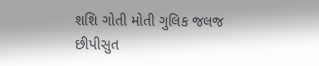શશિ ગોતી મોતી ગુલિક જલજ છીપીસુત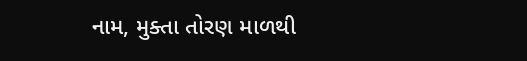નામ, મુક્તા તોરણ માળથી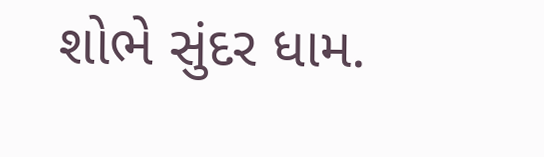શોભે સુંદર ધામ.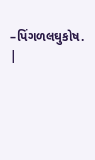–પિંગળલઘુકોષ.
|